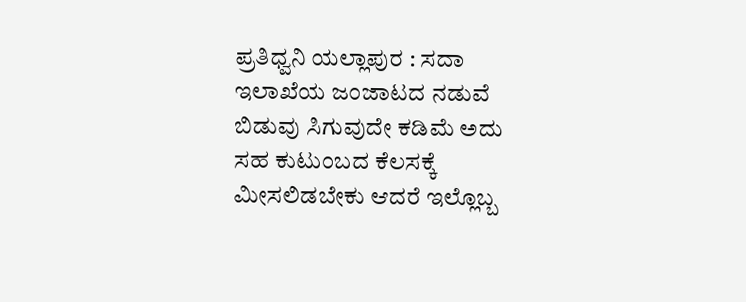ಪ್ರತಿಧ್ವನಿ ಯಲ್ಲಾಪುರ : ಸದಾ ಇಲಾಖೆಯ ಜಂಜಾಟದ ನಡುವೆ ಬಿಡುವು ಸಿಗುವುದೇ ಕಡಿಮೆ ಅದು ಸಹ ಕುಟುಂಬದ ಕೆಲಸಕ್ಕೆ ಮೀಸಲಿಡಬೇಕು ಆದರೆ ಇಲ್ಲೊಬ್ಬ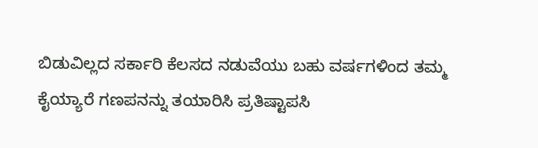ಬಿಡುವಿಲ್ಲದ ಸರ್ಕಾರಿ ಕೆಲಸದ ನಡುವೆಯು ಬಹು ವರ್ಷಗಳಿಂದ ತಮ್ಮ ಕೈಯ್ಯಾರೆ ಗಣಪನನ್ನು ತಯಾರಿಸಿ ಪ್ರತಿಷ್ಟಾಪಸಿ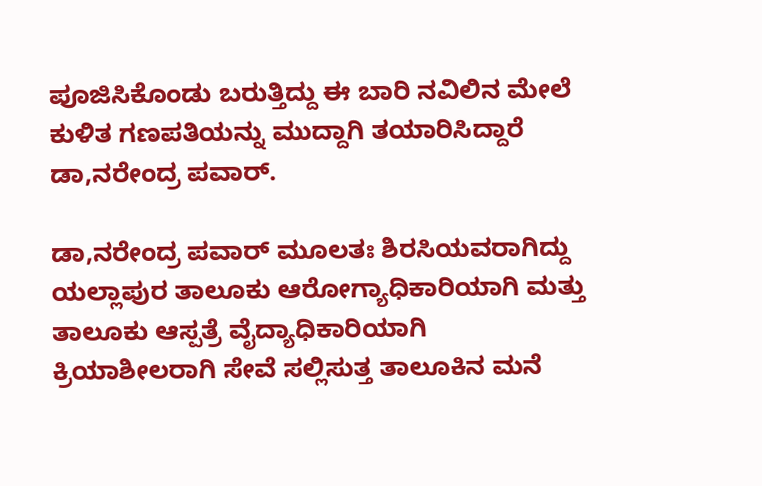ಪೂಜಿಸಿಕೊಂಡು ಬರುತ್ತಿದ್ದು ಈ ಬಾರಿ ನವಿಲಿನ ಮೇಲೆ ಕುಳಿತ ಗಣಪತಿಯನ್ನು ಮುದ್ದಾಗಿ ತಯಾರಿಸಿದ್ದಾರೆ ಡಾ,ನರೇಂದ್ರ ಪವಾರ್.

ಡಾ,ನರೇಂದ್ರ ಪವಾರ್ ಮೂಲತಃ ಶಿರಸಿಯವರಾಗಿದ್ದು ಯಲ್ಲಾಪುರ ತಾಲೂಕು ಆರೋಗ್ಯಾಧಿಕಾರಿಯಾಗಿ ಮತ್ತು ತಾಲೂಕು ಆಸ್ಪತ್ರೆ ವೈದ್ಯಾಧಿಕಾರಿಯಾಗಿ ಕ್ರಿಯಾಶೀಲರಾಗಿ ಸೇವೆ ಸಲ್ಲಿಸುತ್ತ ತಾಲೂಕಿನ ಮನೆ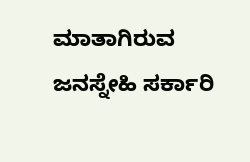ಮಾತಾಗಿರುವ ಜನಸ್ನೇಹಿ ಸರ್ಕಾರಿ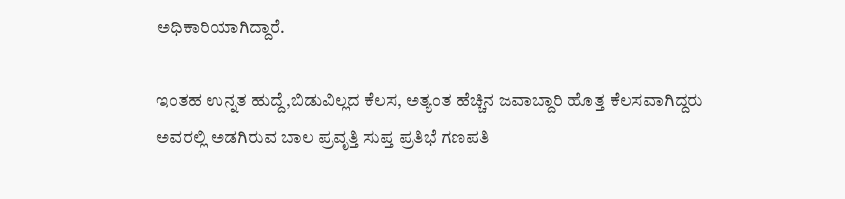ಅಧಿಕಾರಿಯಾಗಿದ್ದಾರೆ.

ಇಂತಹ ಉನ್ನತ ಹುದ್ದೆ,ಬಿಡುವಿಲ್ಲದ ಕೆಲಸ, ಅತ್ಯಂತ ಹೆಚ್ಚಿನ ಜವಾಬ್ದಾರಿ ಹೊತ್ತ ಕೆಲಸವಾಗಿದ್ದರು ಅವರಲ್ಲಿ ಅಡಗಿರುವ ಬಾಲ ಪ್ರವೃತ್ತಿ ಸುಪ್ತ ಪ್ರತಿಭೆ ಗಣಪತಿ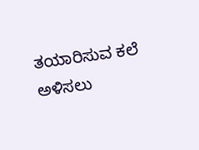ತಯಾರಿಸುವ ಕಲೆ ಅಳಿಸಲು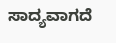ಸಾದ್ಯವಾಗದೆ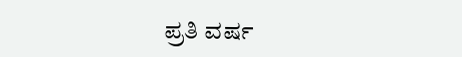ಪ್ರತಿ ವರ್ಷ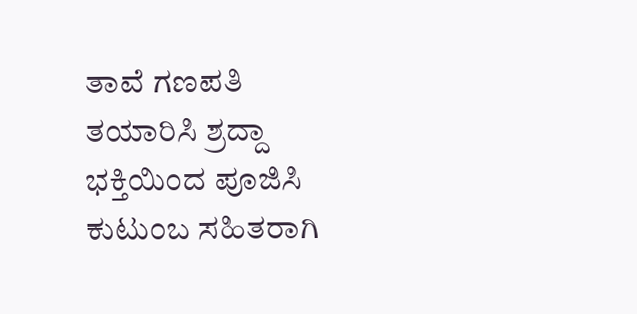ತಾವೆ ಗಣಪತಿ ತಯಾರಿಸಿ ಶ್ರದ್ದಾ ಭಕ್ತಿಯಿಂದ ಪೂಜಿಸಿ ಕುಟುಂಬ ಸಹಿತರಾಗಿ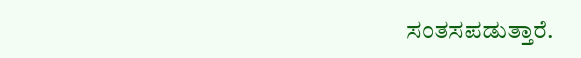ಸಂತಸಪಡುತ್ತಾರೆ.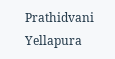Prathidvani Yellapura